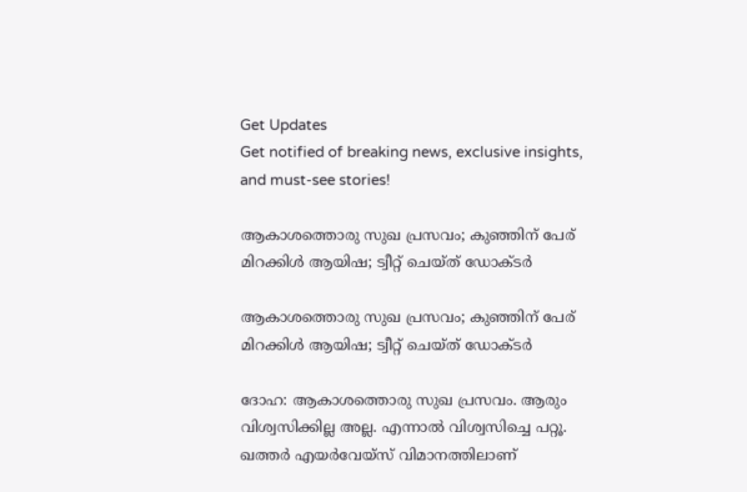Get Updates
Get notified of breaking news, exclusive insights, and must-see stories!

ആകാശത്തൊരു സുഖ പ്രസവം; കുഞ്ഞിന് പേര് മിറക്കിൾ ആയിഷ; ട്വീറ്റ് ചെയ്ത് ഡോക്ടർ

ആകാശത്തൊരു സുഖ പ്രസവം; കുഞ്ഞിന് പേര് മിറക്കിൾ ആയിഷ; ട്വീറ്റ് ചെയ്ത് ഡോക്ടർ

ദോഹ: ആകാശത്തൊരു സുഖ പ്രസവം. ആരും വിശ്വസിക്കില്ല അല്ല. എന്നാൽ വിശ്വസിച്ചെ പറ്റൂ. ഖത്തർ എയർവേയ്‌സ് വിമാനത്തിലാണ്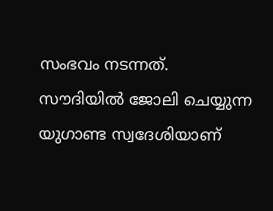സംഭവം നടന്നത്. സൗദിയിൽ ജോലി ചെയ്യുന്ന യുഗാണ്ട സ്വദേശിയാണ്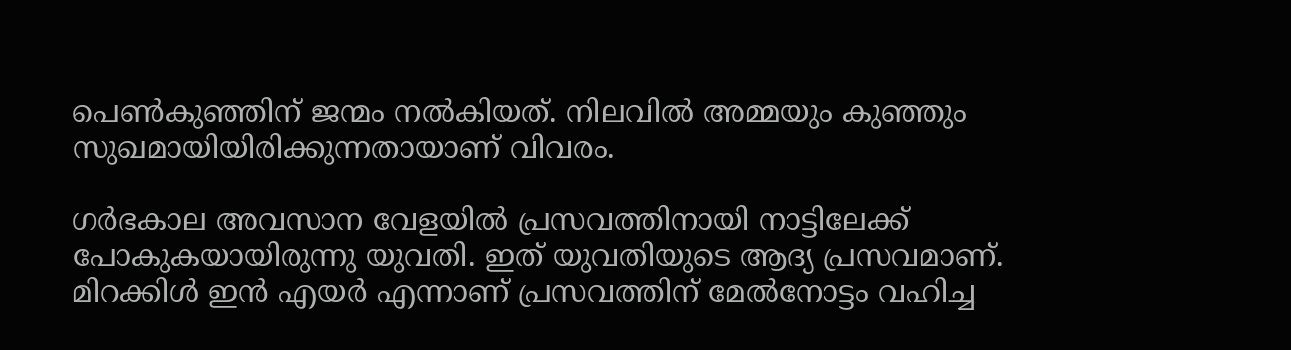പെൺകുഞ്ഞിന് ജന്മം നൽകിയത്. നിലവിൽ അമ്മയും കുഞ്ഞും സുഖമായിയിരിക്കുന്നതായാണ് വിവരം.

ഗർഭകാല അവസാന വേളയിൽ പ്രസവത്തിനായി നാട്ടിലേക്ക് പോകുകയായിരുന്നു യുവതി. ഇത് യുവതിയുടെ ആദ്യ പ്രസവമാണ്. മിറക്കിൾ ഇൻ എയർ എന്നാണ് പ്രസവത്തിന് മേൽനോട്ടം വഹിച്ച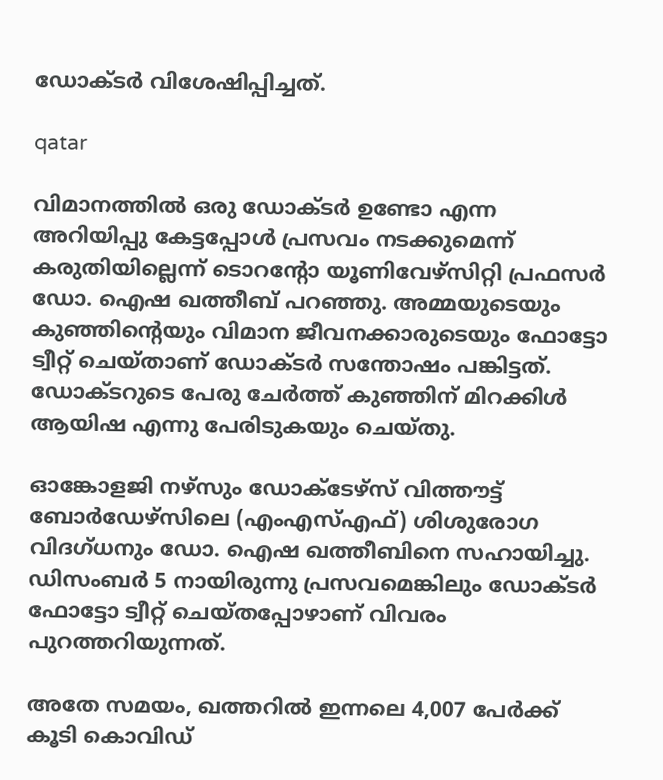ഡോക്ടർ വിശേഷിപ്പിച്ചത്.

qatar

വിമാനത്തിൽ ഒരു ഡോക്ടർ ഉണ്ടോ എന്ന അറിയിപ്പു കേട്ടപ്പോൾ പ്രസവം നടക്കുമെന്ന് കരുതിയില്ലെന്ന് ടൊറന്റോ യൂണിവേഴ്‌സിറ്റി പ്രഫസർ ഡോ. ഐഷ ഖത്തീബ് പറഞ്ഞു. അമ്മയുടെയും കുഞ്ഞിന്റെയും വിമാന ജീവനക്കാരുടെയും ഫോട്ടോ ട്വീറ്റ് ചെയ്താണ് ഡോക്ടർ സന്തോഷം പങ്കിട്ടത്. ഡോക്ടറുടെ പേരു ചേർത്ത് കുഞ്ഞിന് മിറക്കിൾ ആയിഷ എന്നു പേരിടുകയും ചെയ്തു.

ഓങ്കോളജി നഴ്‌സും ഡോക്‌ടേഴ്‌സ് വിത്തൗട്ട് ബോർഡേഴ്‌സിലെ (എംഎസ്‌എഫ്) ശിശുരോഗ വിദഗ്ധനും ഡോ. ഐഷ ഖത്തീബിനെ സഹായിച്ചു. ഡിസംബർ 5 നായിരുന്നു പ്രസവമെങ്കിലും ഡോക്ടർ ഫോട്ടോ ട്വീറ്റ് ചെയ്തപ്പോഴാണ് വിവരം പുറത്തറിയുന്നത്.

അതേ സമയം, ഖത്തറില്‍ ഇന്നലെ 4,007 പേര്‍ക്ക് കൂടി കൊവിഡ്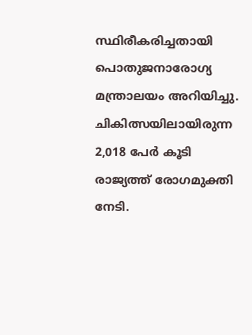സ്ഥിരീകരിച്ചതായി പൊതുജനാരോഗ്യ മന്ത്രാലയം അറിയിച്ചു. ചികിത്സയിലായിരുന്ന 2,018 പേര്‍ കൂടി രാജ്യത്ത് രോഗമുക്തി നേടി.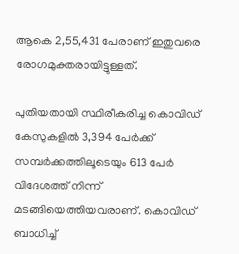ആകെ 2,55,431 പേരാണ് ഇതുവരെ രോഗമുക്തരായിട്ടുള്ളത്.

പുതിയതായി സ്ഥിരീകരിച്ച കൊവിഡ് കേസുകളില്‍ 3,394 പേര്‍ക്ക് സമ്പര്‍ക്കത്തിലൂടെയും 613 പേര്‍ വിദേശത്ത് നിന്ന് മടങ്ങിയെത്തിയവരാണ്. കൊവിഡ് ബാധിച്ച്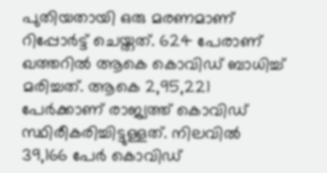പുതിയതായി ഒരു മരണമാണ് റിപ്പോര്‍ട്ട് ചെയ്തത്. 624 പേരാണ് ഖത്തറില്‍ ആകെ കൊവിഡ് ബാധിച്ച് മരിച്ചത്. ആകെ 2,95,221 പേര്‍ക്കാണ് രാജ്യത്ത് കൊവിഡ് സ്ഥിരീകരിച്ചിട്ടുള്ളത്. നിലവില്‍ 39,166 പേര്‍ കൊവിഡ്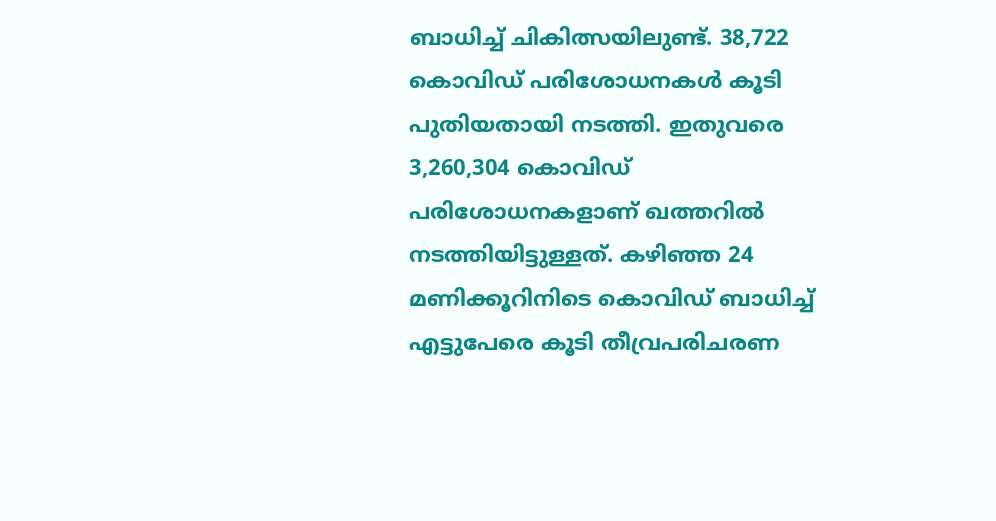ബാധിച്ച് ചികിത്സയിലുണ്ട്. 38,722 കൊവിഡ് പരിശോധനകള്‍ കൂടി പുതിയതായി നടത്തി. ഇതുവരെ 3,260,304 കൊവിഡ് പരിശോധനകളാണ് ഖത്തറില്‍ നടത്തിയിട്ടുള്ളത്. കഴിഞ്ഞ 24 മണിക്കൂറിനിടെ കൊവിഡ് ബാധിച്ച് എട്ടുപേരെ കൂടി തീവ്രപരിചരണ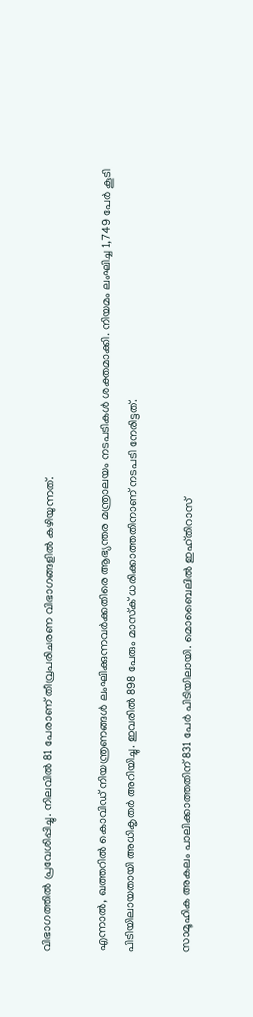വിഭാഗത്തില്‍ പ്രവേശിപ്പിച്ചു. നിലവില്‍ 81 പേരാണ് തീവ്രപരിചരണ വിഭാഗങ്ങളില്‍ കഴിയുന്നത്.

എന്നാൽ, ഖത്തറില്‍ കൊവിഡ് നിയന്ത്രണങ്ങള്‍ ലംഘിക്കുന്നവര്‍ക്കതിരെ ആഭ്യന്തര മന്ത്രാലയം നടപടികള്‍ ശക്തമാക്കി. നിയമം ലംഘിച്ച 1,749 പേര്‍ കൂടി പിടിയിലായതായി അധികൃതര്‍ അറിയിച്ചു. ഇവരില്‍ 898 പേരും മാസ്‌ക് ധരിക്കാത്തതിനാണ് നടപടി നേരിട്ടത്.

സാമൂഹിക അകലം പാലിക്കാത്തതിന് 831 പേര്‍ പിടിയിലായി. മൊബൈലില്‍ ഇഹ്തിറാസ്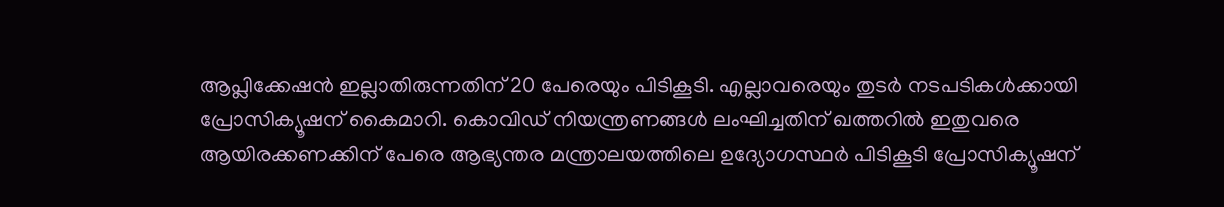ആപ്ലിക്കേഷന്‍ ഇല്ലാതിരുന്നതിന് 20 പേരെയും പിടികൂടി. എല്ലാവരെയും തുടര്‍ നടപടികള്‍ക്കായി പ്രോസിക്യൂഷന് കൈമാറി. കൊവിഡ് നിയന്ത്രണങ്ങള്‍ ലംഘിച്ചതിന് ഖത്തറില്‍ ഇതുവരെ ആയിരക്കണക്കിന് പേരെ ആഭ്യന്തര മന്ത്രാലയത്തിലെ ഉദ്യോഗസ്ഥര്‍ പിടികൂടി പ്രോസിക്യൂഷന്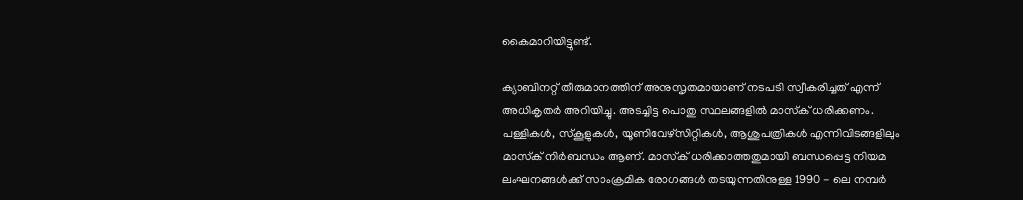കൈമാറിയിട്ടുണ്ട്.

ക്യാബിനറ്റ് തീരുമാനത്തിന് അനുസൃതമായാണ് നടപടി സ്വീകരിച്ചത് എന്ന് അധികൃതര്‍ അറിയിച്ചു. അടച്ചിട്ട പൊതു സ്ഥലങ്ങളില്‍ മാസ്‌ക് ധരിക്കണം. പള്ളികള്‍, സ്‌കൂളുകള്‍, യൂണിവേഴ്സിറ്റികള്‍, ആശുപത്രികള്‍ എന്നിവിടങ്ങളിലും മാസ്‌ക് നിര്‍ബന്ധം ആണ്. മാസ്‌ക് ധരിക്കാത്തതുമായി ബന്ധപ്പെട്ട നിയമ ലംഘനങ്ങള്‍ക്ക് സാംക്രമിക രോഗങ്ങള്‍ തടയുന്നതിനുള്ള 1990 - ലെ നമ്പര്‍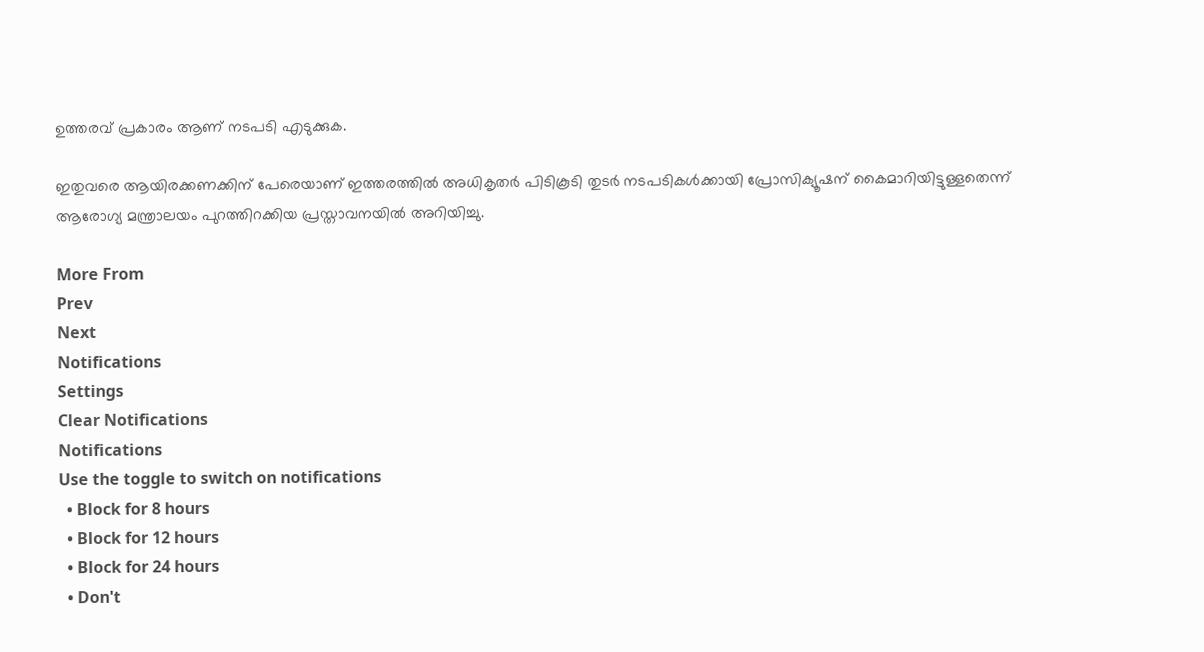ഉത്തരവ് പ്രകാരം ആണ് നടപടി എടുക്കുക.

ഇതുവരെ ആയിരക്കണക്കിന് പേരെയാണ് ഇത്തരത്തില്‍ അധികൃതര്‍ പിടികൂടി തുടര്‍ നടപടികള്‍ക്കായി പ്രോസിക്യൂഷന് കൈമാറിയിട്ടുള്ളതെന്ന് ആരോഗ്യ മന്ത്രാലയം പുറത്തിറക്കിയ പ്രസ്താവനയില്‍ അറിയിച്ചു.

More From
Prev
Next
Notifications
Settings
Clear Notifications
Notifications
Use the toggle to switch on notifications
  • Block for 8 hours
  • Block for 12 hours
  • Block for 24 hours
  • Don't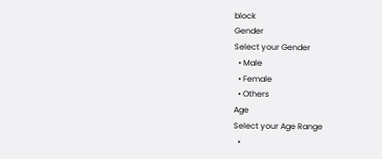block
Gender
Select your Gender
  • Male
  • Female
  • Others
Age
Select your Age Range
  •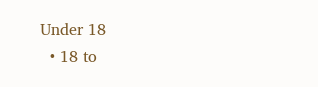Under 18
  • 18 to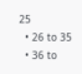25
  • 26 to 35
  • 36 to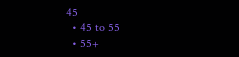45
  • 45 to 55
  • 55+